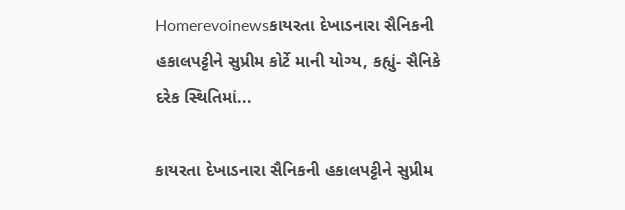Homerevoinewsકાયરતા દેખાડનારા સૈનિકની હકાલપટ્ટીને સુપ્રીમ કોર્ટે માની યોગ્ય, કહ્યું- સૈનિકે દરેક સ્થિતિમાં...

કાયરતા દેખાડનારા સૈનિકની હકાલપટ્ટીને સુપ્રીમ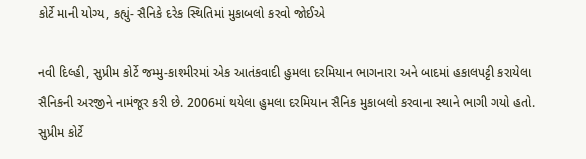કોર્ટે માની યોગ્ય, કહ્યું- સૈનિકે દરેક સ્થિતિમાં મુકાબલો કરવો જોઈએ

નવી દિલ્હી, સુપ્રીમ કોર્ટે જમ્મુ-કાશ્મીરમાં એક આતંકવાદી હુમલા દરમિયાન ભાગનારા અને બાદમાં હકાલપટ્ટી કરાયેલા સૈનિકની અરજીને નામંજૂર કરી છે. 2006માં થયેલા હુમલા દરમિયાન સૈનિક મુકાબલો કરવાના સ્થાને ભાગી ગયો હતો. સુપ્રીમ કોર્ટે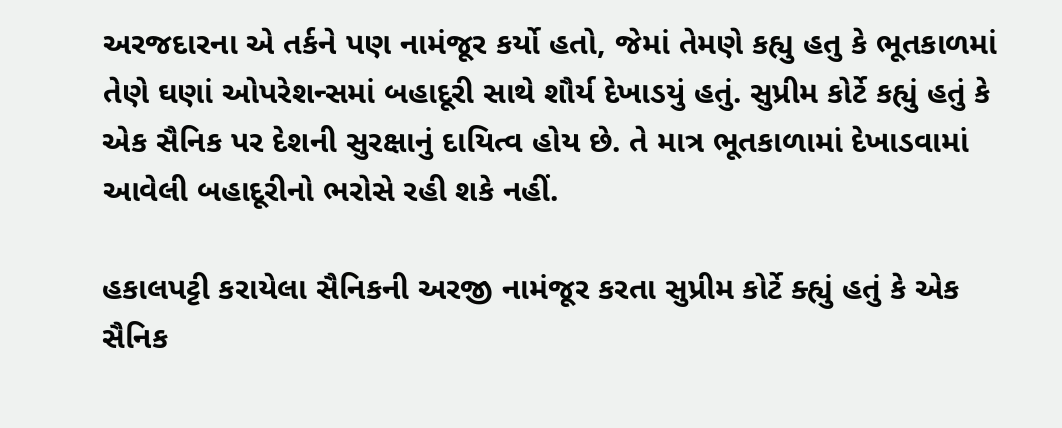અરજદારના એ તર્કને પણ નામંજૂર કર્યો હતો, જેમાં તેમણે કહ્યુ હતુ કે ભૂતકાળમાં તેણે ઘણાં ઓપરેશન્સમાં બહાદૂરી સાથે શૌર્ય દેખાડયું હતું. સુપ્રીમ કોર્ટે કહ્યું હતું કે એક સૈનિક પર દેશની સુરક્ષાનું દાયિત્વ હોય છે. તે માત્ર ભૂતકાળામાં દેખાડવામાં આવેલી બહાદૂરીનો ભરોસે રહી શકે નહીં.

હકાલપટ્ટી કરાયેલા સૈનિકની અરજી નામંજૂર કરતા સુપ્રીમ કોર્ટે ક્હ્યું હતું કે એક સૈનિક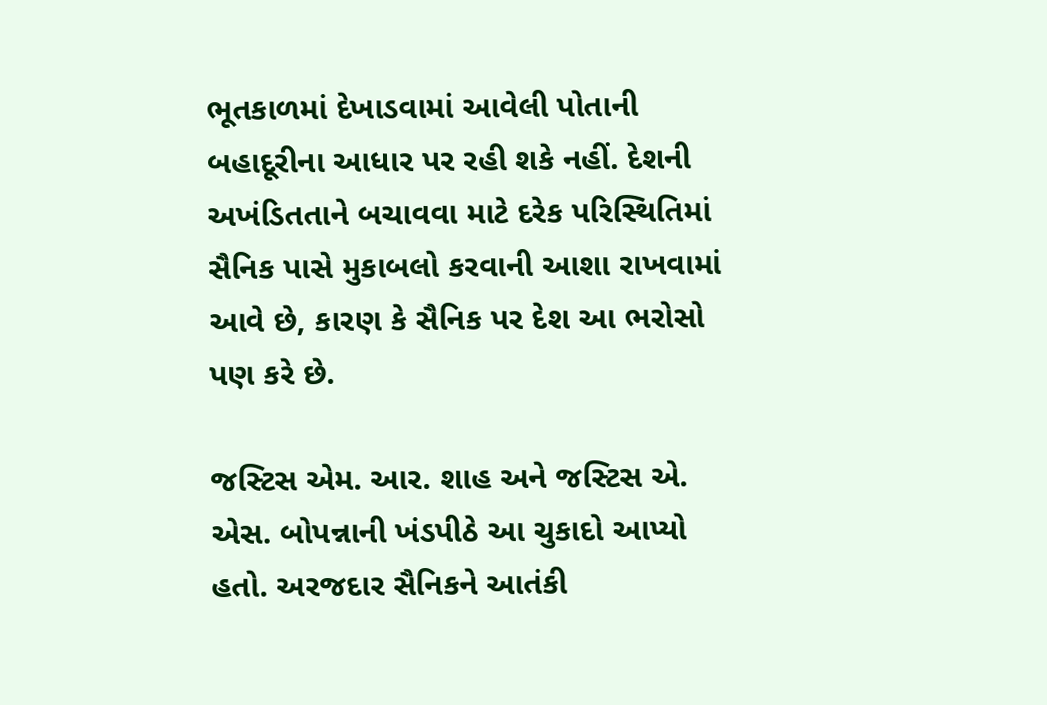ભૂતકાળમાં દેખાડવામાં આવેલી પોતાની બહાદૂરીના આધાર પર રહી શકે નહીં. દેશની અખંડિતતાને બચાવવા માટે દરેક પરિસ્થિતિમાં સૈનિક પાસે મુકાબલો કરવાની આશા રાખવામાં આવે છે, કારણ કે સૈનિક પર દેશ આ ભરોસો પણ કરે છે.

જસ્ટિસ એમ. આર. શાહ અને જસ્ટિસ એ. એસ. બોપન્નાની ખંડપીઠે આ ચુકાદો આપ્યો હતો. અરજદાર સૈનિકને આતંકી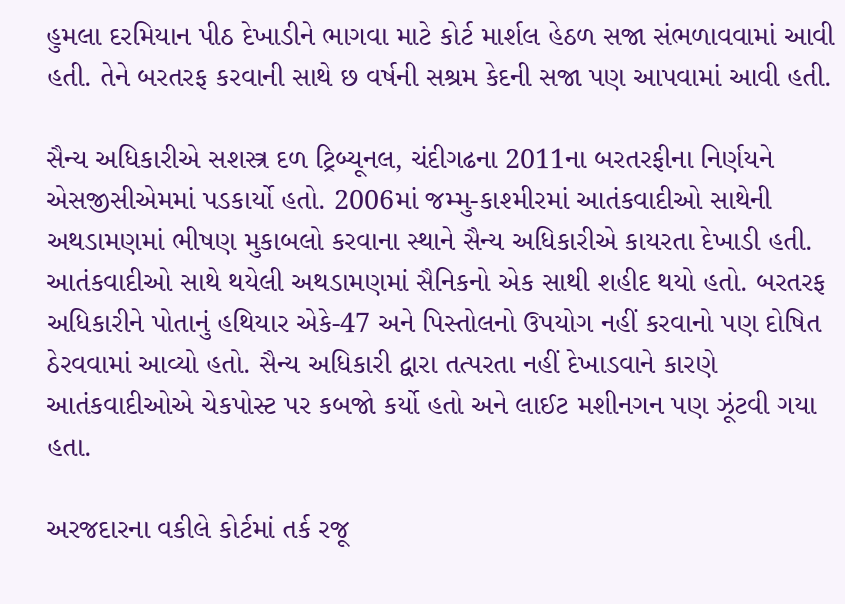હુમલા દરમિયાન પીઠ દેખાડીને ભાગવા માટે કોર્ટ માર્શલ હેઠળ સજા સંભળાવવામાં આવી હતી. તેને બરતરફ કરવાની સાથે છ વર્ષની સશ્રમ કેદની સજા પણ આપવામાં આવી હતી.

સૈન્ય અધિકારીએ સશસ્ત્ર દળ ટ્રિબ્યૂનલ, ચંદીગઢના 2011ના બરતરફીના નિર્ણયને એસજીસીએમમાં પડકાર્યો હતો. 2006માં જમ્મુ-કાશ્મીરમાં આતંકવાદીઓ સાથેની અથડામણમાં ભીષણ મુકાબલો કરવાના સ્થાને સૈન્ય અધિકારીએ કાયરતા દેખાડી હતી. આતંકવાદીઓ સાથે થયેલી અથડામણમાં સૈનિકનો એક સાથી શહીદ થયો હતો. બરતરફ અધિકારીને પોતાનું હથિયાર એકે-47 અને પિસ્તોલનો ઉપયોગ નહીં કરવાનો પણ દોષિત ઠેરવવામાં આવ્યો હતો. સૈન્ય અધિકારી દ્વારા તત્પરતા નહીં દેખાડવાને કારણે આતંકવાદીઓએ ચેકપોસ્ટ પર કબજો કર્યો હતો અને લાઈટ મશીનગન પણ ઝૂંટવી ગયા હતા.

અરજદારના વકીલે કોર્ટમાં તર્ક રજૂ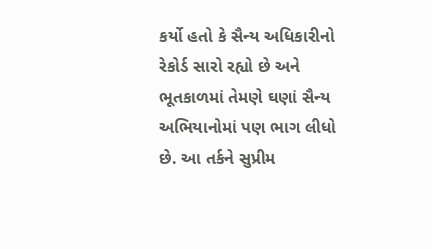કર્યો હતો કે સૈન્ય અધિકારીનો રેકોર્ડ સારો રહ્યો છે અને ભૂતકાળમાં તેમણે ઘણાં સૈન્ય અભિયાનોમાં પણ ભાગ લીધો છે. આ તર્કને સુપ્રીમ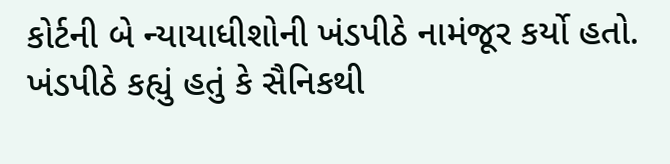કોર્ટની બે ન્યાયાધીશોની ખંડપીઠે નામંજૂર કર્યો હતો. ખંડપીઠે કહ્યું હતું કે સૈનિકથી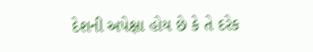દેશની અપેક્ષા હોય છે કે તે દરેક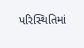પરિસ્થિતિમાં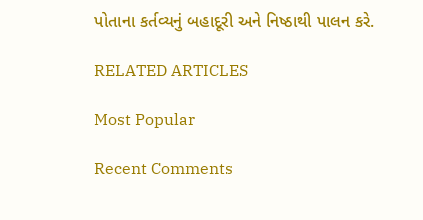પોતાના કર્તવ્યનું બહાદૂરી અને નિષ્ઠાથી પાલન કરે.

RELATED ARTICLES

Most Popular

Recent Comments